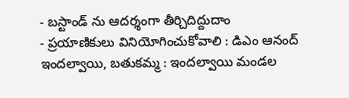- బస్టాండ్ ను ఆదర్శంగా తీర్చిదిద్దుదాం
- ప్రయాణికులు వినియోగించుకోవాలి : డిఎం ఆనంద్
ఇందల్వాయి, బతుకమ్మ : ఇందల్వాయి మండల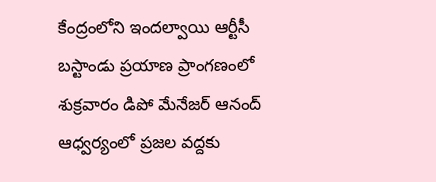కేంద్రంలోని ఇందల్వాయి ఆర్టీసీ బస్టాండు ప్రయాణ ప్రాంగణంలో శుక్రవారం డిపో మేనేజర్ ఆనంద్ ఆధ్వర్యంలో ప్రజల వద్దకు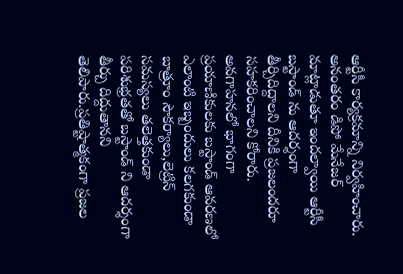ఆర్టీసీ కార్యక్రమాన్ని నిర్వహించారు. అనంతరం డిపో మేనేజర్ మాట్లాడుతూ ఇందల్వాయి ఆర్టీసీ బస్టాండ్ ను ఆదర్శంగా తీర్చిదిద్దాలని దీనికి ప్రజలందరూ సహకరించాలని కోరారు. అవగాహనలో భాగంగా ప్రయాణికులకు బస్టాండ్ ఆవరణలో ఎలాంటి ఇబ్బందులు కలగకుండా బాత్రూం సౌకర్యాలు,లెట్రిన్ సమస్యలు తలెత్తకుండా పరిశుభ్రతతో బస్టాండ్ ని ఆదర్శంగా తీర్చు దిద్దుతానని తెలిపారు.ప్రతిష్టాత్మకంగా ప్రజల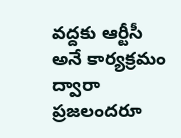వద్దకు ఆర్టీసీ అనే కార్యక్రమం ద్వారా ప్రజలందరూ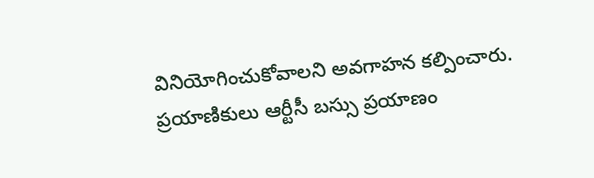వినియోగించుకోవాలని అవగాహన కల్పించారు. ప్రయాణికులు ఆర్టీసీ బస్సు ప్రయాణం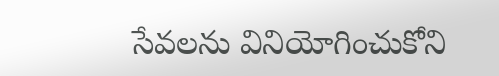సేవలను వినియోగించుకోని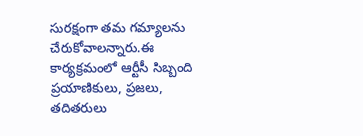సురక్షంగా తమ గమ్యాలను చేరుకోవాలన్నారు.ఈ కార్యక్రమంలో ఆర్టీసీ సిబ్బంది ప్రయాణికులు, ప్రజలు, తదితరులు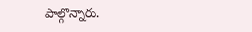పాల్గొన్నారు.